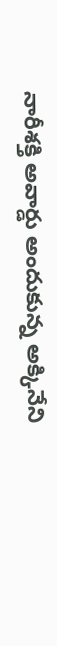నారీశక్తి అవార్డు అందుకున్న అక్కినేని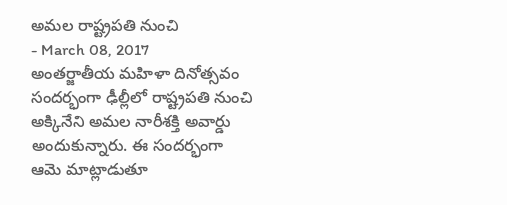అమల రాష్ట్రపతి నుంచి
- March 08, 2017
అంతర్జాతీయ మహిళా దినోత్సవం సందర్భంగా ఢీల్లీలో రాష్ట్రపతి నుంచి అక్కినేని అమల నారీశక్తి అవార్డు అందుకున్నారు. ఈ సందర్భంగా ఆమె మాట్లాడుతూ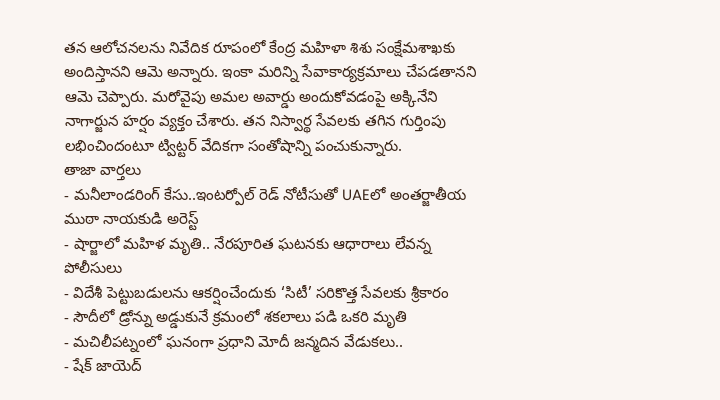తన ఆలోచనలను నివేదిక రూపంలో కేంద్ర మహిళా శిశు సంక్షేమశాఖకు అందిస్తానని ఆమె అన్నారు. ఇంకా మరిన్ని సేవాకార్యక్రమాలు చేపడతానని ఆమె చెప్పారు. మరోవైపు అమల అవార్డు అందుకోవడంపై అక్కినేని నాగార్జున హర్షం వ్యక్తం చేశారు. తన నిస్వార్థ సేవలకు తగిన గుర్తింపు లభించిందంటూ ట్విట్టర్ వేదికగా సంతోషాన్ని పంచుకున్నారు.
తాజా వార్తలు
- మనీలాండరింగ్ కేసు..ఇంటర్పోల్ రెడ్ నోటీసుతో UAEలో అంతర్జాతీయ ముఠా నాయకుడి అరెస్ట్
- షార్జాలో మహిళ మృతి.. నేరపూరిత ఘటనకు ఆధారాలు లేవన్న పోలీసులు
- విదేశీ పెట్టుబడులను ఆకర్షించేందుకు ‘సిటీ’ సరికొత్త సేవలకు శ్రీకారం
- సౌదీలో డ్రోన్ను అడ్డుకునే క్రమంలో శకలాలు పడి ఒకరి మృతి
- మచిలీపట్నంలో ఘనంగా ప్రధాని మోదీ జన్మదిన వేడుకలు..
- షేక్ జాయెద్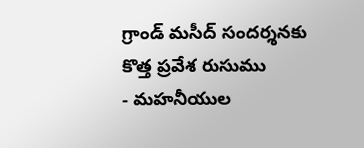గ్రాండ్ మసీద్ సందర్శనకు కొత్త ప్రవేశ రుసుము
- మహనీయుల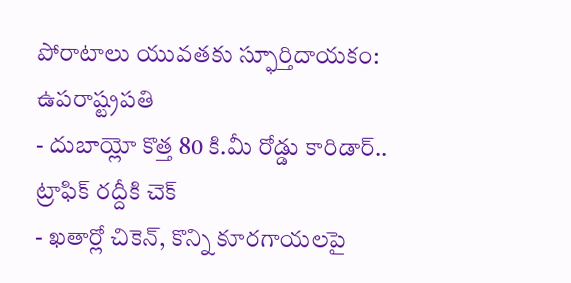పోరాటాలు యువతకు స్ఫూర్తిదాయకం: ఉపరాష్ట్రపతి
- దుబాయ్లో కొత్త 80 కి.మీ రోడ్డు కారిడార్.. ట్రాఫిక్ రద్దీకి చెక్
- ఖతార్లో చికెన్, కొన్ని కూరగాయలపై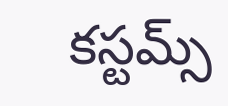కస్టమ్స్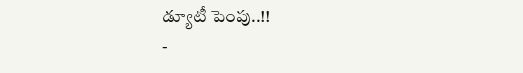డ్యూటీ పెంపు..!!
-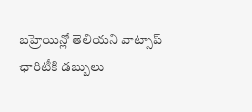బహ్రెయిన్లో తెలియని వాట్సాప్ ఛారిటీకి డబ్బులు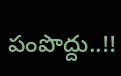పంపొద్దు..!!